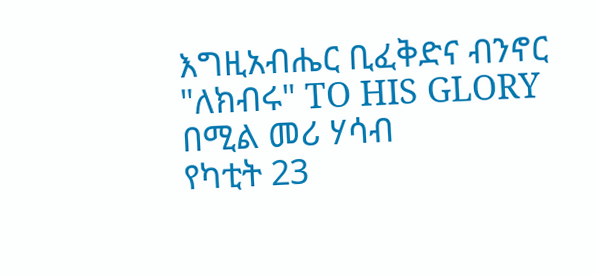እግዚአብሔር ቢፈቅድና ብንኖር
"ለክብሩ" TO HIS GLORY
በሚል መሪ ሃሳብ
የካቲት 23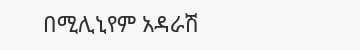በሚሊኒየም አዳራሽ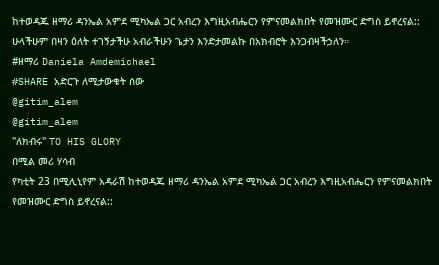ከተወዳጁ ዘማሪ ዳንኤል አምደ ሚካኤል ጋር አብረን እግዚአብሔርን የምናመልክበት የመዝሙር ድግስ ይኖረናል::
ሁላችሁም በዛን ዕለት ተገኝታችሁ አብራችሁን ጌታን እንድታመልኩ በአክብሮት እንጋብዛችኃለን።
#ዘማሪ Daniela Amdemichael
#SHARE አድርጉ ለሚታውቁት ሰው
@gitim_alem
@gitim_alem
"ለክብሩ" TO HIS GLORY
በሚል መሪ ሃሳብ
የካቲት 23 በሚሊኒየም አዳራሽ ከተወዳጁ ዘማሪ ዳንኤል አምደ ሚካኤል ጋር አብረን እግዚአብሔርን የምናመልክበት የመዝሙር ድግስ ይኖረናል::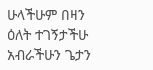ሁላችሁም በዛን ዕለት ተገኝታችሁ አብራችሁን ጌታን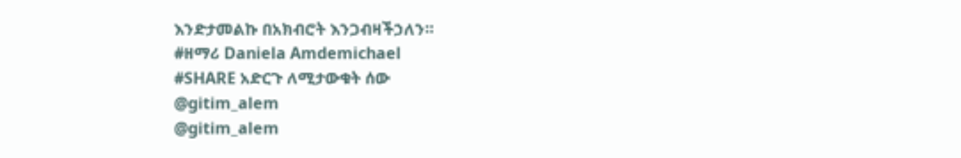እንድታመልኩ በአክብሮት እንጋብዛችኃለን።
#ዘማሪ Daniela Amdemichael
#SHARE አድርጉ ለሚታውቁት ሰው
@gitim_alem
@gitim_alem